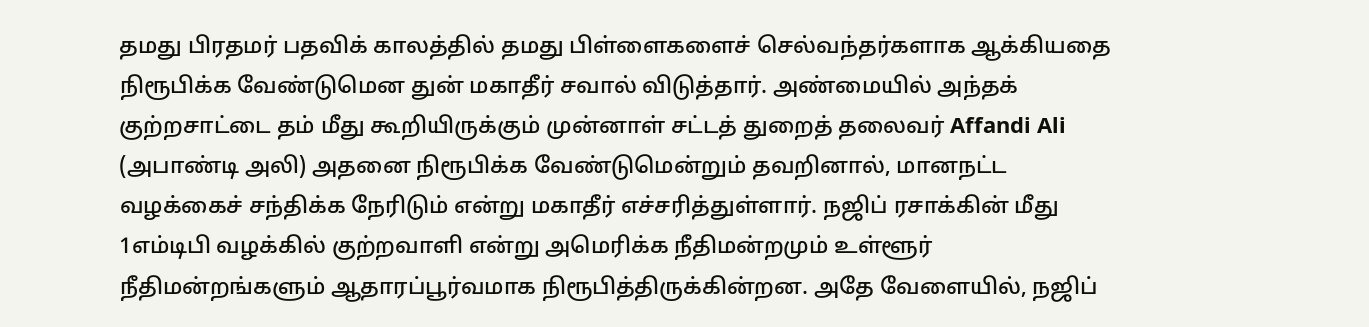தமது பிரதமர் பதவிக் காலத்தில் தமது பிள்ளைகளைச் செல்வந்தர்களாக ஆக்கியதை நிரூபிக்க வேண்டுமென துன் மகாதீர் சவால் விடுத்தார். அண்மையில் அந்தக் குற்றசாட்டை தம் மீது கூறியிருக்கும் முன்னாள் சட்டத் துறைத் தலைவர் Affandi Ali (அபாண்டி அலி) அதனை நிரூபிக்க வேண்டுமென்றும் தவறினால், மானநட்ட வழக்கைச் சந்திக்க நேரிடும் என்று மகாதீர் எச்சரித்துள்ளார். நஜிப் ரசாக்கின் மீது 1எம்டிபி வழக்கில் குற்றவாளி என்று அமெரிக்க நீதிமன்றமும் உள்ளூர் நீதிமன்றங்களும் ஆதாரப்பூர்வமாக நிரூபித்திருக்கின்றன. அதே வேளையில், நஜிப்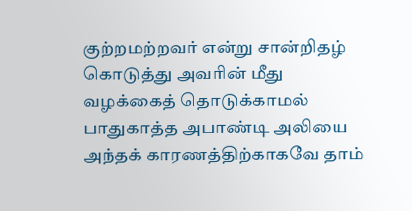குற்றமற்றவர் என்று சான்றிதழ் கொடுத்து அவரின் மீது வழக்கைத் தொடுக்காமல் பாதுகாத்த அபாண்டி அலியை அந்தக் காரணத்திற்காகவே தாம்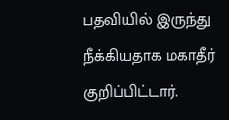பதவியில் இருந்து நீக்கியதாக மகாதீர் குறிப்பிட்டார்.